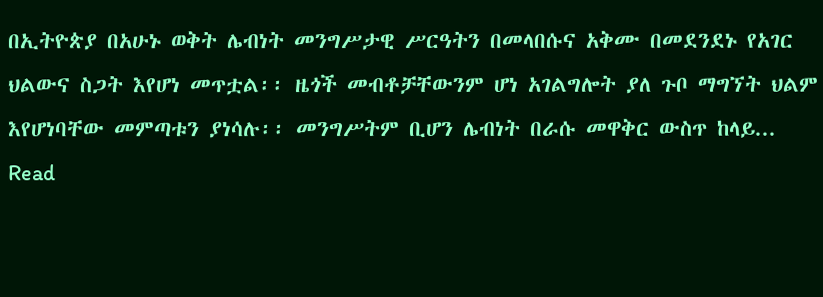በኢትዮጵያ በአሁኑ ወቅት ሌብነት መንግሥታዊ ሥርዓትን በመላበሱና አቅሙ በመደንደኑ የአገር ህልውና ስጋት እየሆነ መጥቷል፡፡ ዜጎች መብቶቻቸውንም ሆነ አገልግሎት ያለ ጉቦ ማግኘት ህልም እየሆነባቸው መምጣቱን ያነሳሉ፡፡ መንግሥትም ቢሆን ሌብነት በራሱ መዋቅር ውስጥ ከላይ... Read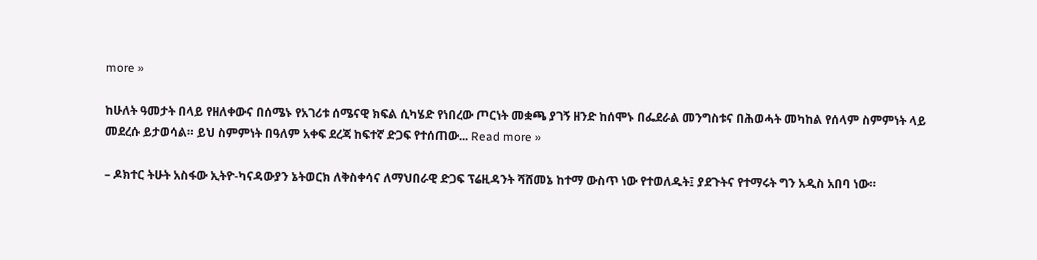more »

ከሁለት ዓመታት በላይ የዘለቀውና በሰሜኑ የአገሪቱ ሰሜናዊ ክፍል ሲካሄድ የነበረው ጦርነት መቋጫ ያገኝ ዘንድ ከሰሞኑ በፌደራል መንግስቱና በሕወሓት መካከል የሰላም ስምምነት ላይ መደረሱ ይታወሳል። ይህ ስምምነት በዓለም አቀፍ ደረጃ ከፍተኛ ድጋፍ የተሰጠው... Read more »

– ዶክተር ትሁት አስፋው ኢትዮ-ካናዳውያን ኔትወርክ ለቅስቀሳና ለማህበራዊ ድጋፍ ፕሬዚዳንት ሻሸመኔ ከተማ ውስጥ ነው የተወለዱት፤ ያደጉትና የተማሩት ግን አዲስ አበባ ነው።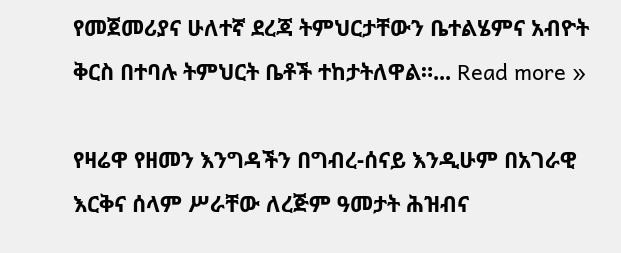የመጀመሪያና ሁለተኛ ደረጃ ትምህርታቸውን ቤተልሄምና አብዮት ቅርስ በተባሉ ትምህርት ቤቶች ተከታትለዋል።... Read more »

የዛሬዋ የዘመን እንግዳችን በግብረ-ሰናይ እንዲሁም በአገራዊ እርቅና ሰላም ሥራቸው ለረጅም ዓመታት ሕዝብና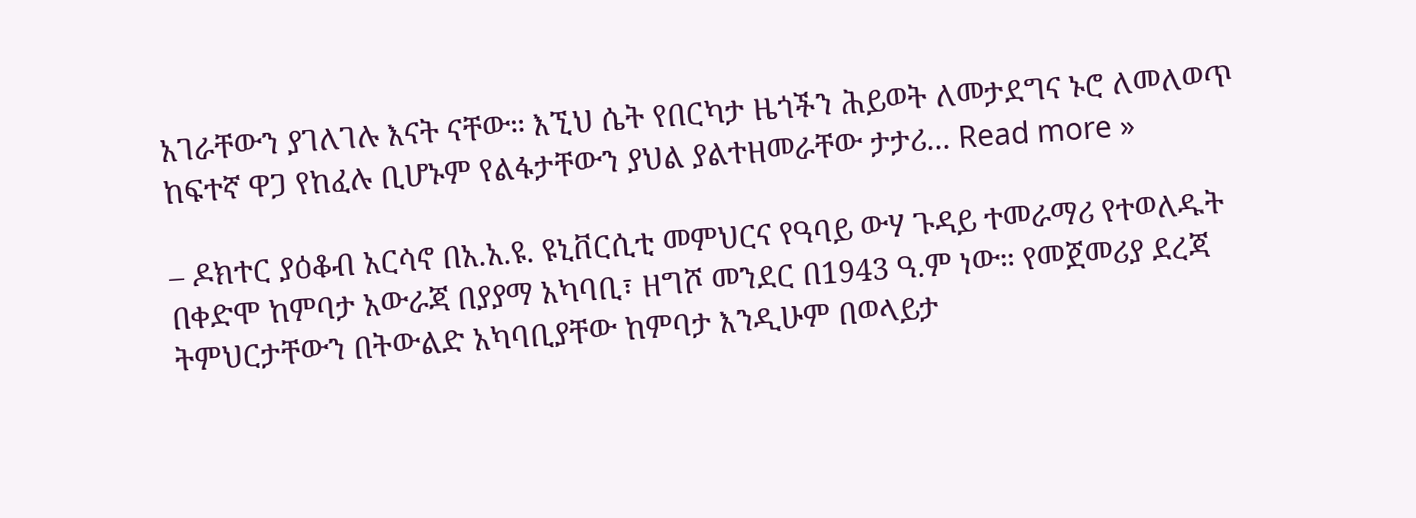አገራቸውን ያገለገሉ እናት ናቸው። እኚህ ሴት የበርካታ ዜጎችን ሕይወት ለመታደግና ኑሮ ለመለወጥ ከፍተኛ ዋጋ የከፈሉ ቢሆኑም የልፋታቸውን ያህል ያልተዘመራቸው ታታሪ... Read more »

– ዶክተር ያዕቆብ አርሳኖ በአ.አ.ዩ. ዩኒቨርሲቲ መምህርና የዓባይ ውሃ ጉዳይ ተመራማሪ የተወለዱት በቀድሞ ከምባታ አውራጃ በያያማ አካባቢ፣ ዘግሾ መንደር በ1943 ዓ.ም ነው። የመጀመሪያ ደረጃ ትምህርታቸውን በትውልድ አካባቢያቸው ከምባታ እንዲሁም በወላይታ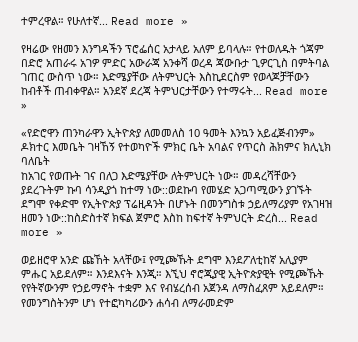ተምረዋል። የሁለተኛ... Read more »

የዛሬው የዘመን እንግዳችን ፕሮፌሰር አታላይ አለም ይባላሉ። የተወለዱት ጎጃም በድሮ አጠራሩ አገዎ ምድር አውራጃ አንቀሻ ወረዳ ጃውቡታ ጊዎርጊስ በምትባል ገጠር ውስጥ ነው። እድሜያቸው ለትምህርት እስኪደርስም የወላጆቻቸውን ከብቶች ጠብቀዋል። አንደኛ ደረጃ ትምህርታቸውን የተማሩት... Read more »

«የድሮዋን ጠንካራዋን ኢትዮጵያ ለመመለስ 10 ዓመት እንኳን አይፈጅብንም» ዶክተር እመቤት ገዛኸኝ የተወካዮች ምክር ቤት አባልና የጥርስ ሕክምና ክሊኒክ ባለቤት
ከአገር የወጡት ገና በለጋ እድሜያቸው ለትምህርት ነው። መዳረሻቸውን ያደረጉትም ኩባ ሳንዲያጎ ከተማ ነው::ወደኩባ የመሄድ አጋጣሚውን ያገኙት ደግሞ የቀድሞ የኢትዮጵያ ፕሬዚዳንት በሆኑት በመንግስቱ ኃይለማሪያም የአገዛዝ ዘመን ነው::ከስድስተኛ ክፍል ጀምሮ እስከ ከፍተኛ ትምህርት ድረስ... Read more »

ወይዘሮዋ አንድ ጩኸት አላቸው፤ የሚጮኹት ደግሞ እንደፖለቲከኛ አሊያም ምሑር አይደለም። እንደእናት እንጂ። እኚህ ኖሮጂያዊ ኢትዮጵያዊት የሚጮኹት የየትኛውንም የኃይማኖት ተቋም እና የብሄረሰብ አጀንዳ ለማስፈጸም አይደለም። የመንግስትንም ሆነ የተፎካካሪውን ሐሳብ ለማራመድም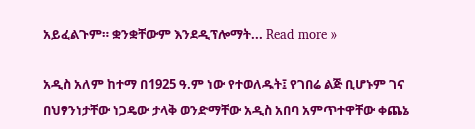አይፈልጉም። ቋንቋቸውም እንደዲፕሎማት... Read more »

አዲስ አለም ከተማ በ1925 ዓ.ም ነው የተወለዱት፤ የገበሬ ልጅ ቢሆኑም ገና በህፃንነታቸው ነጋዴው ታላቅ ወንድማቸው አዲስ አበባ አምጥተዋቸው ቀጨኔ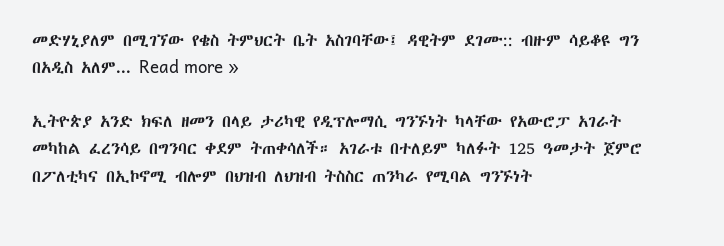መድሃኒያለም በሚገኘው የቄስ ትምህርት ቤት አስገባቸው፤ ዳዊትም ደገሙ:: ብዙም ሳይቆዩ ግን በአዲስ አለም... Read more »

ኢትዮጵያ አንድ ክፍለ ዘመን በላይ ታሪካዊ የዲፕሎማሲ ግንኙነት ካላቸው የአውሮፓ አገራት መካከል ፈረንሳይ በግንባር ቀደም ትጠቀሳለች። አገራቱ በተለይም ካለፉት 125 ዓመታት ጀምሮ በፖለቲካና በኢኮኖሚ ብሎም በህዝብ ለህዝብ ትስስር ጠንካራ የሚባል ግንኙነት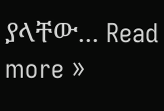ያላቸው... Read more »